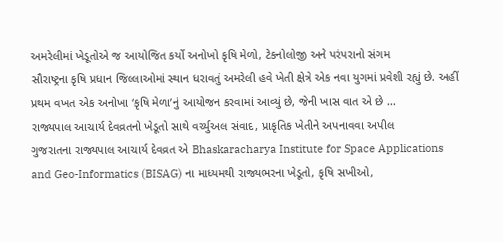અમરેલીમાં ખેડૂતોએ જ આયોજિત કર્યો અનોખો કૃષિ મેળો, ટેકનોલોજી અને પરંપરાનો સંગમ
સૌરાષ્ટ્રના કૃષિ પ્રધાન જિલ્લાઓમાં સ્થાન ધરાવતું અમરેલી હવે ખેતી ક્ષેત્રે એક નવા યુગમાં પ્રવેશી રહ્યું છે. અહીં પ્રથમ વખત એક અનોખા ‘કૃષિ મેળા’નું આયોજન કરવામાં આવ્યું છે, જેની ખાસ વાત એ છે ...
રાજ્યપાલ આચાર્ય દેવવ્રતનો ખેડૂતો સાથે વર્ચ્યુઅલ સંવાદ, પ્રાકૃતિક ખેતીને અપનાવવા અપીલ
ગુજરાતના રાજ્યપાલ આચાર્ય દેવવ્રત એ Bhaskaracharya Institute for Space Applications and Geo-Informatics (BISAG) ના માધ્યમથી રાજ્યભરના ખેડૂતો, કૃષિ સખીઓ,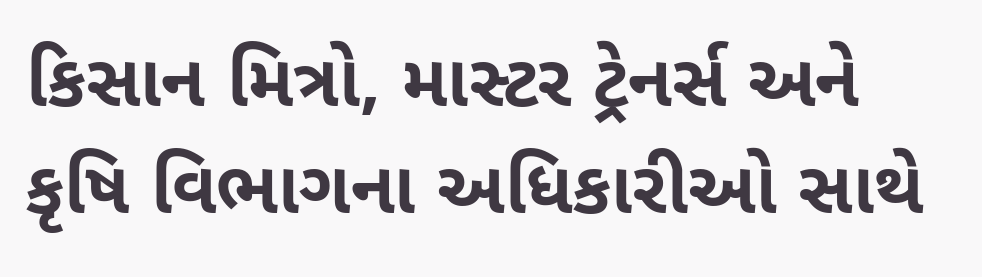કિસાન મિત્રો, માસ્ટર ટ્રેનર્સ અને કૃષિ વિભાગના અધિકારીઓ સાથે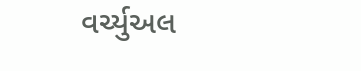વર્ચ્યુઅલ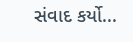સંવાદ કર્યો...